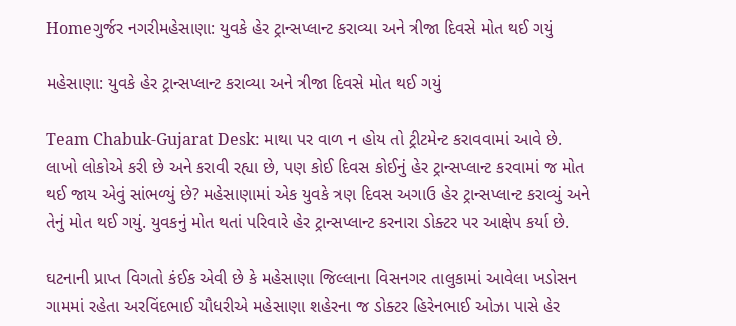Homeગુર્જર નગરીમહેસાણા: યુવકે હેર ટ્રાન્સપ્લાન્ટ કરાવ્યા અને ત્રીજા દિવસે મોત થઈ ગયું

મહેસાણા: યુવકે હેર ટ્રાન્સપ્લાન્ટ કરાવ્યા અને ત્રીજા દિવસે મોત થઈ ગયું

Team Chabuk-Gujarat Desk: માથા પર વાળ ન હોય તો ટ્રીટમેન્ટ કરાવવામાં આવે છે. લાખો લોકોએ કરી છે અને કરાવી રહ્યા છે, પણ કોઈ દિવસ કોઈનું હેર ટ્રાન્સપ્લાન્ટ કરવામાં જ મોત થઈ જાય એવું સાંભળ્યું છે? મહેસાણામાં એક યુવકે ત્રણ દિવસ અગાઉ હેર ટ્રાન્સપ્લાન્ટ કરાવ્યું અને તેનું મોત થઈ ગયું. યુવકનું મોત થતાં પરિવારે હેર ટ્રાન્સપ્લાન્ટ કરનારા ડોક્ટર પર આક્ષેપ કર્યા છે.

ઘટનાની પ્રાપ્ત વિગતો કંઈક એવી છે કે મહેસાણા જિલ્લાના વિસનગર તાલુકામાં આવેલા ખડોસન ગામમાં રહેતા અરવિંદભાઈ ચૌધરીએ મહેસાણા શહેરના જ ડોક્ટર હિરેનભાઈ ઓઝા પાસે હેર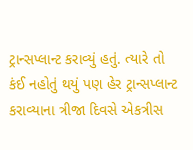ટ્રાન્સપ્લાન્ટ કરાવ્યું હતું. ત્યારે તો કંઈ નહોતું થયું પણ હેર ટ્રાન્સપ્લાન્ટ કરાવ્યાના ત્રીજા દિવસે એકત્રીસ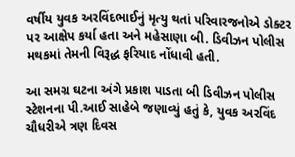વર્ષીય યુવક અરવિંદભાઈનું મૃત્યુ થતાં પરિવારજનોએ ડોક્ટર પર આક્ષેપ કર્યા હતા અને મહેસાણા બી. ડિવીઝન પોલીસ મથકમાં તેમની વિરૂદ્ધ ફરિયાદ નોંધાવી હતી.

આ સમગ્ર ઘટના અંગે પ્રકાશ પાડતા બી ડિવીઝન પોલીસ સ્ટેશનના પી.આઈ સાહેબે જણાવ્યું હતું કે, યુવક અરવિંદ ચૌધરીએ ત્રણ દિવસ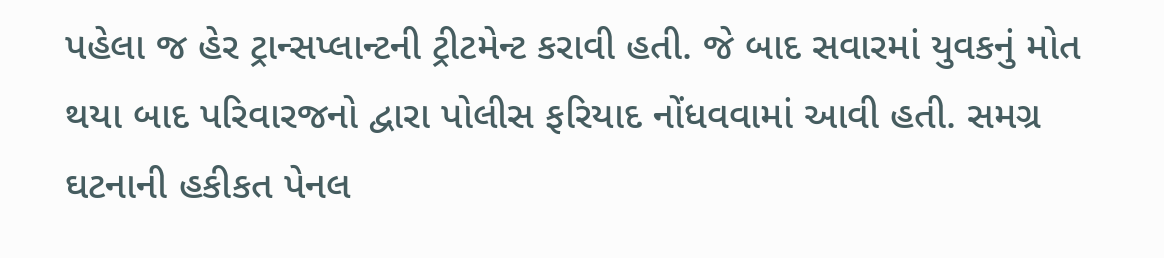પહેલા જ હેર ટ્રાન્સપ્લાન્ટની ટ્રીટમેન્ટ કરાવી હતી. જે બાદ સવારમાં યુવકનું મોત થયા બાદ પરિવારજનો દ્વારા પોલીસ ફરિયાદ નોંધવવામાં આવી હતી. સમગ્ર ઘટનાની હકીકત પેનલ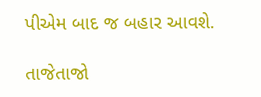પીએમ બાદ જ બહાર આવશે.

તાજેતાજો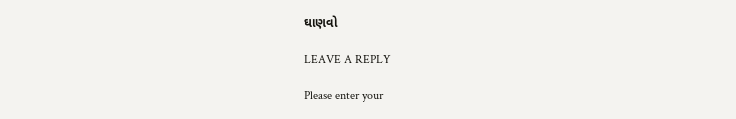ઘાણવો

LEAVE A REPLY

Please enter your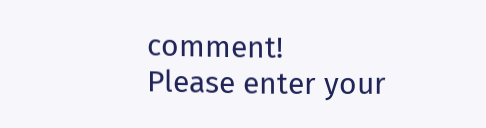comment!
Please enter your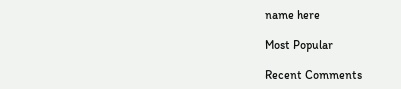name here

Most Popular

Recent Comments